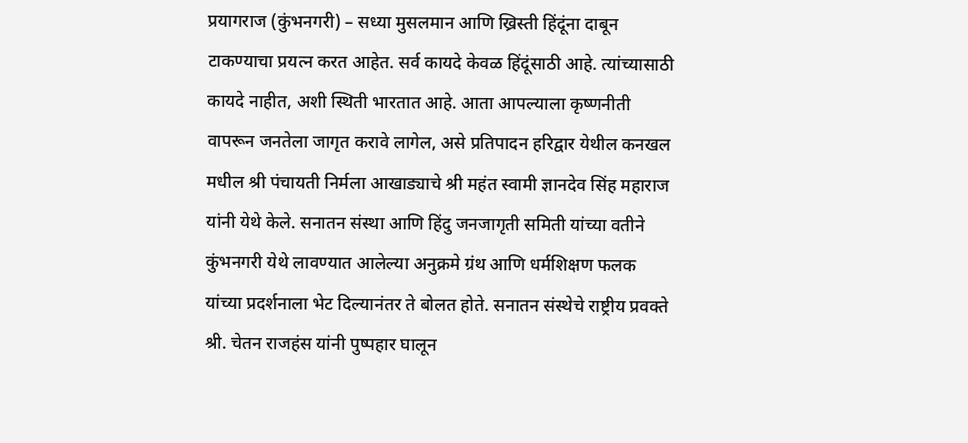प्रयागराज (कुंभनगरी) – सध्या मुसलमान आणि ख्रिस्ती हिंदूंना दाबून टाकण्याचा प्रयत्न करत आहेत. सर्व कायदे केवळ हिंदूंसाठी आहे. त्यांच्यासाठी कायदे नाहीत, अशी स्थिती भारतात आहे. आता आपल्याला कृष्णनीती वापरून जनतेला जागृत करावे लागेल, असे प्रतिपादन हरिद्वार येथील कनखल मधील श्री पंचायती निर्मला आखाड्याचे श्री महंत स्वामी ज्ञानदेव सिंह महाराज यांनी येथे केले. सनातन संस्था आणि हिंदु जनजागृती समिती यांच्या वतीने कुंभनगरी येथे लावण्यात आलेल्या अनुक्रमे ग्रंथ आणि धर्मशिक्षण फलक यांच्या प्रदर्शनाला भेट दिल्यानंतर ते बोलत होते. सनातन संस्थेचे राष्ट्रीय प्रवक्ते श्री. चेतन राजहंस यांनी पुष्पहार घालून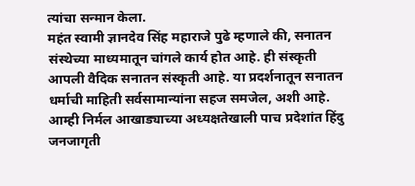त्यांचा सन्मान केला.
महंत स्वामी ज्ञानदेव सिंह महाराजे पुढे म्हणाले की, सनातन संस्थेच्या माध्यमातून चांगले कार्य होत आहे. ही संस्कृती आपली वैदिक सनातन संस्कृती आहे. या प्रदर्शनातून सनातन धर्माची माहिती सर्वसामान्यांना सहज समजेल, अशी आहे. आम्ही निर्मल आखाड्याच्या अध्यक्षतेखाली पाच प्रदेशांत हिंदु जनजागृती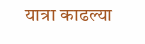यात्रा काढल्या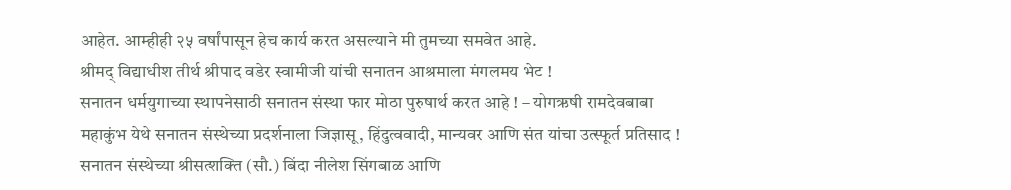आहेत. आम्हीही २५ वर्षांपासून हेच कार्य करत असल्याने मी तुमच्या समवेत आहे.
श्रीमद् विद्याधीश तीर्थ श्रीपाद वडेर स्वामीजी यांची सनातन आश्रमाला मंगलमय भेट !
सनातन धर्मयुगाच्या स्थापनेसाठी सनातन संस्था फार मोठा पुरुषार्थ करत आहे ! – योगऋषी रामदेवबाबा
महाकुंभ येथे सनातन संस्थेच्या प्रदर्शनाला जिज्ञासू, हिंदुत्ववादी, मान्यवर आणि संत यांचा उत्स्फूर्त प्रतिसाद !
सनातन संस्थेच्या श्रीसत्शक्ति (सौ.) बिंदा नीलेश सिंगबाळ आणि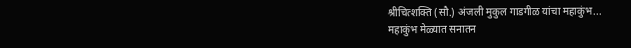श्रीचित्शक्ति (सौ.) अंजली मुकुल गाडगीळ यांचा महाकुंभ...
महाकुंभ मेळ्यात सनातन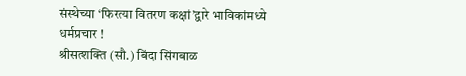संस्थेच्या ‘फिरत्या वितरण कक्षां’द्वारे भाविकांमध्ये धर्मप्रचार !
श्रीसत्शक्ति (सौ.) बिंदा सिंगबाळ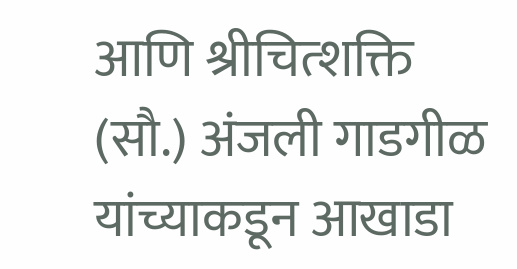आणि श्रीचित्शक्ति (सौ.) अंजली गाडगीळ यांच्याकडून आखाडा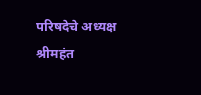परिषदेचे अध्यक्ष श्रीमहंत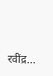रवींद्र...